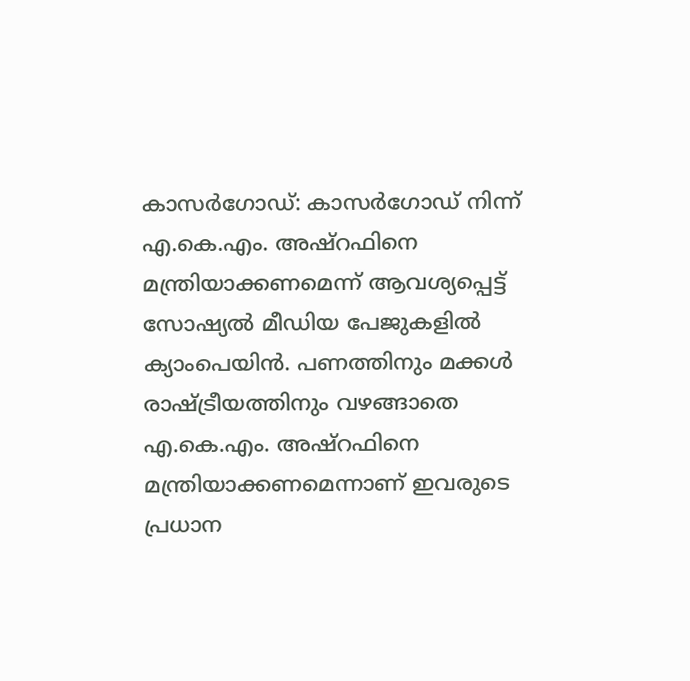കാസർഗോഡ്: കാസർഗോഡ് നിന്ന് എ.കെ.എം. അഷ്റഫിനെ മന്ത്രിയാക്കണമെന്ന് ആവശ്യപ്പെട്ട് സോഷ്യൽ മീഡിയ പേജുകളിൽ ക്യാംപെയിൻ. പണത്തിനും മക്കൾ രാഷ്ട്രീയത്തിനും വഴങ്ങാതെ എ.കെ.എം. അഷ്റഫിനെ മന്ത്രിയാക്കണമെന്നാണ് ഇവരുടെ പ്രധാന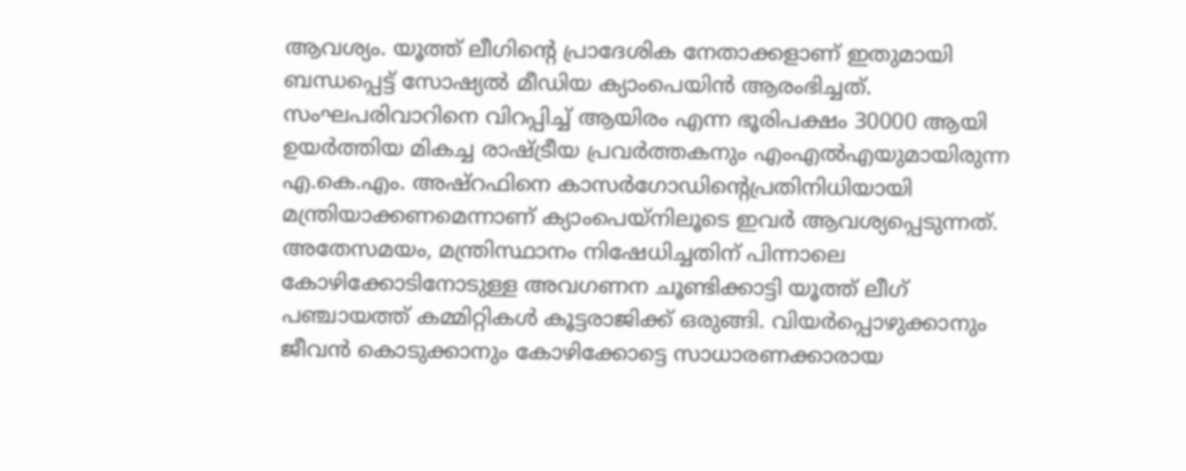ആവശ്യം. യൂത്ത് ലീഗിൻ്റെ പ്രാദേശിക നേതാക്കളാണ് ഇതുമായി ബന്ധപ്പെട്ട് സോഷ്യൽ മീഡിയ ക്യാംപെയിൻ ആരംഭിച്ചത്.
സംഘപരിവാറിനെ വിറപ്പിച്ച് ആയിരം എന്ന ഭൂരിപക്ഷം 30000 ആയി ഉയർത്തിയ മികച്ച രാഷ്ട്രീയ പ്രവർത്തകനും എംഎൽഎയുമായിരുന്ന എ.കെ.എം. അഷ്റഫിനെ കാസർഗോഡിൻ്റെപ്രതിനിധിയായി മന്ത്രിയാക്കണമെന്നാണ് ക്യാംപെയ്നിലൂടെ ഇവർ ആവശ്യപ്പെടുന്നത്.
അതേസമയം, മന്ത്രിസ്ഥാനം നിഷേധിച്ചതിന് പിന്നാലെ കോഴിക്കോടിനോടുള്ള അവഗണന ചൂണ്ടിക്കാട്ടി യൂത്ത് ലീഗ് പഞ്ചായത്ത് കമ്മിറ്റികൾ കൂട്ടരാജിക്ക് ഒരുങ്ങി. വിയർപ്പൊഴുക്കാനും ജീവൻ കൊടുക്കാനും കോഴിക്കോട്ടെ സാധാരണക്കാരായ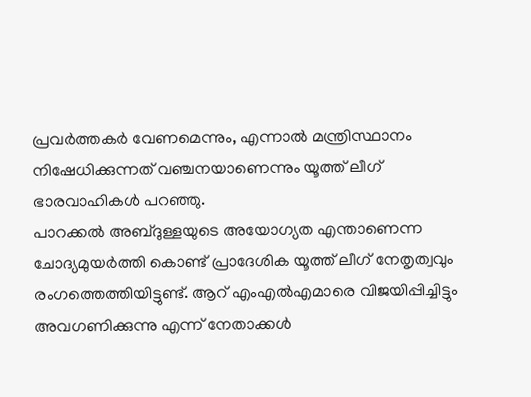പ്രവർത്തകർ വേണമെന്നും, എന്നാൽ മന്ത്രിസ്ഥാനം നിഷേധിക്കുന്നത് വഞ്ചനയാണെന്നും യൂത്ത് ലീഗ് ഭാരവാഹികൾ പറഞ്ഞു.
പാറക്കൽ അബ്ദുള്ളയുടെ അയോഗ്യത എന്താണെന്ന ചോദ്യമുയർത്തി കൊണ്ട് പ്രാദേശിക യൂത്ത് ലീഗ് നേതൃത്വവും രംഗത്തെത്തിയിട്ടുണ്ട്. ആറ് എംഎൽഎമാരെ വിജയിപ്പിച്ചിട്ടും അവഗണിക്കുന്നു എന്ന് നേതാക്കൾ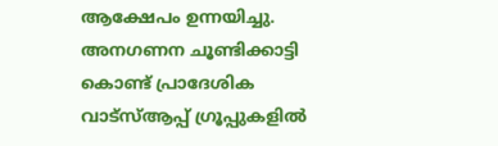ആക്ഷേപം ഉന്നയിച്ചു. അനഗണന ചൂണ്ടിക്കാട്ടി കൊണ്ട് പ്രാദേശിക വാട്സ്ആപ്പ് ഗ്രൂപ്പുകളിൽ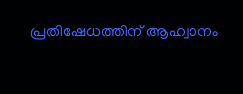പ്രതിഷേധത്തിന് ആഹ്വാനം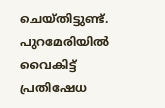ചെയ്തിട്ടുണ്ട്. പുറമേരിയിൽ വൈകിട്ട് പ്രതിഷേധ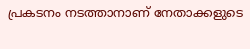പ്രകടനം നടത്താനാണ് നേതാക്കളുടെ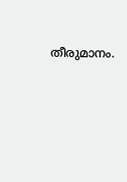തീരുമാനം.